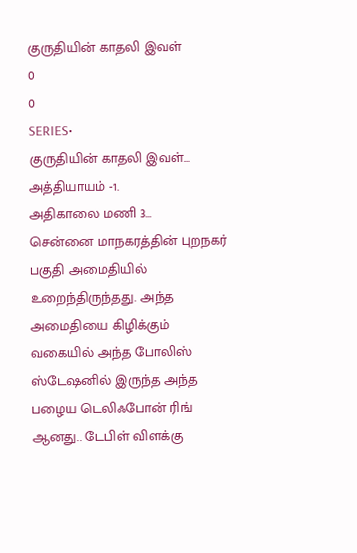குருதியின் காதலி இவள்
0
0
SERIES•
குருதியின் காதலி இவள்...
அத்தியாயம் -1.
அதிகாலை மணி 3...
சென்னை மாநகரத்தின் புறநகர் பகுதி அமைதியில் உறைந்திருந்தது. அந்த அமைதியை கிழிக்கும் வகையில் அந்த போலிஸ் ஸ்டேஷனில் இருந்த அந்த பழைய டெலிஃபோன் ரிங் ஆனது.. டேபிள் விளக்கு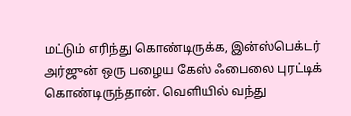மட்டும் எரிந்து கொண்டிருக்க, இன்ஸ்பெக்டர் அர்ஜுன் ஒரு பழைய கேஸ் ஃபைலை புரட்டிக் கொண்டிருந்தான். வெளியில் வந்து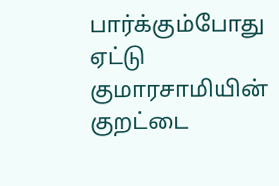பார்க்கும்போது ஏட்டு குமாரசாமியின் குறட்டை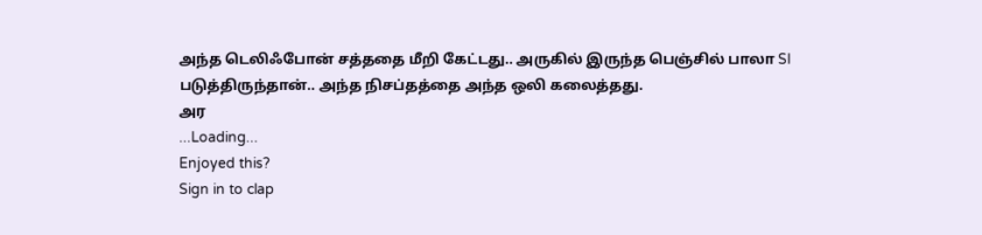அந்த டெலிஃபோன் சத்ததை மீறி கேட்டது.. அருகில் இருந்த பெஞ்சில் பாலா SI படுத்திருந்தான்.. அந்த நிசப்தத்தை அந்த ஒலி கலைத்தது.
அர
...Loading...
Enjoyed this?
Sign in to clap